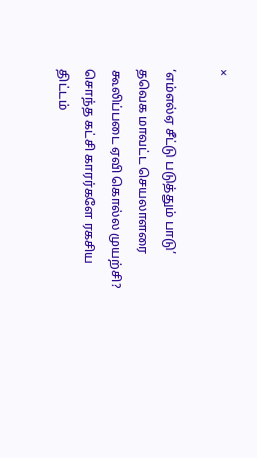×

‘எம்எல்ஏ சீட்டு படுத்தும் பாடு’ தவெக மாவட்ட செயலாளரை கூலிப்படை ஏவி கொல்ல முயற்சி? சொந்த கட்சி காரர்களே ரகசிய திட்டம்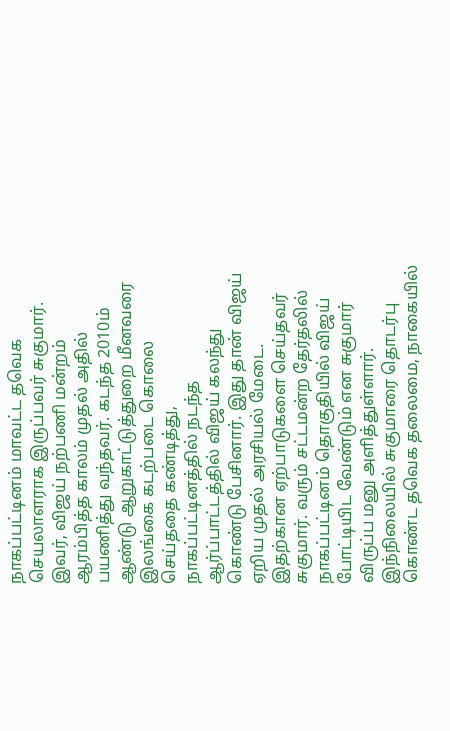நாகப்பட்டினம் மாவட்ட தவெக செயலாளராக இருப்பவர் சுகுமார். இவர், விஜய் நற்பணி மன்றம் ஆரம்பித்த காலம் முதல் அதில் பயணித்து வந்தவர். கடந்த 2010ம் ஆண்டு ஆறுகாட்டுத்துறை மீனவரை இலங்கை கடற்படை கொலை செய்ததை கண்டித்து, நாகப்பட்டினத்தில் நடந்த ஆர்ப்பாட்டத்தில் விஜய் கலந்து கொண்டு பேசினார். இது தான் விஜய் ஏறிய முதல் அரசியல் மேடை. இதற்கான ஏற்பாடுகளை செய்தவர் சுகுமார். வரும் சட்டமன்ற தேர்தலில் நாகப்பட்டினம் தொகுதியில் விஜய் போட்டியிட வேண்டும் என சுகுமார் விருப்ப மனு அளித்துள்ளார். இந்நிலையில் சுகுமாரை தொடர்பு கொண்ட தவெக தலைமை, நாகையில்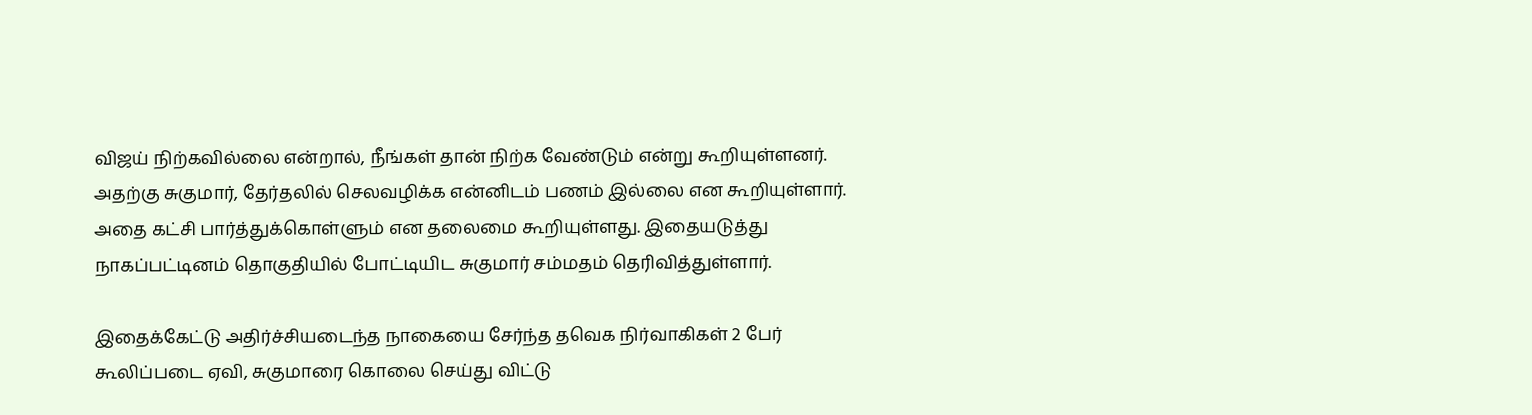விஜய் நிற்கவில்லை என்றால், நீங்கள் தான் நிற்க வேண்டும் என்று கூறியுள்ளனர். அதற்கு சுகுமார், தேர்தலில் செலவழிக்க என்னிடம் பணம் இல்லை என கூறியுள்ளார். அதை கட்சி பார்த்துக்கொள்ளும் என தலைமை கூறியுள்ளது. இதையடுத்து நாகப்பட்டினம் தொகுதியில் போட்டியிட சுகுமார் சம்மதம் தெரிவித்துள்ளார்.

இதைக்கேட்டு அதிர்ச்சியடைந்த நாகையை சேர்ந்த தவெக நிர்வாகிகள் 2 பேர் கூலிப்படை ஏவி, சுகுமாரை கொலை செய்து விட்டு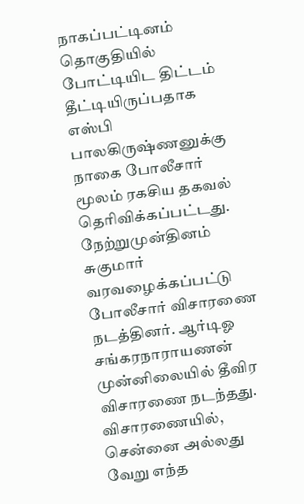நாகப்பட்டினம் தொகுதியில் போட்டியிட திட்டம் தீட்டியிருப்பதாக எஸ்பி பாலகிருஷ்ணனுக்கு நாகை போலீசார் மூலம் ரகசிய தகவல் தெரிவிக்கப்பட்டது. நேற்றுமுன்தினம் சுகுமார் வரவழைக்கப்பட்டு போலீசார் விசாரணை நடத்தினர். ஆர்டிஓ சங்கரநாராயணன் முன்னிலையில் தீவிர விசாரணை நடந்தது.
விசாரணையில், சென்னை அல்லது வேறு எந்த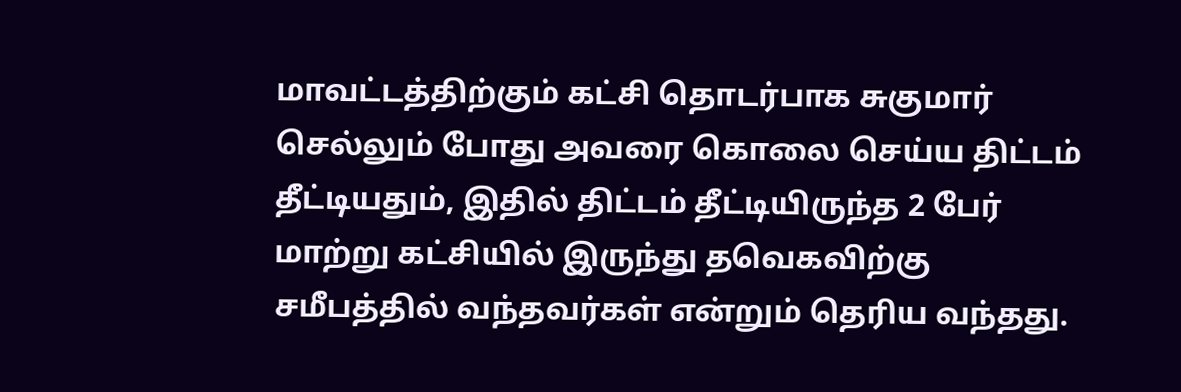மாவட்டத்திற்கும் கட்சி தொடர்பாக சுகுமார் செல்லும் போது அவரை கொலை செய்ய திட்டம் தீட்டியதும், இதில் திட்டம் தீட்டியிருந்த 2 பேர் மாற்று கட்சியில் இருந்து தவெகவிற்கு சமீபத்தில் வந்தவர்கள் என்றும் தெரிய வந்தது.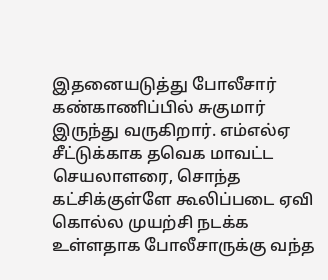இதனையடுத்து போலீசார் கண்காணிப்பில் சுகுமார் இருந்து வருகிறார். எம்எல்ஏ சீட்டுக்காக தவெக மாவட்ட செயலாளரை, சொந்த கட்சிக்குள்ளே கூலிப்படை ஏவி கொல்ல முயற்சி நடக்க உள்ளதாக போலீசாருக்கு வந்த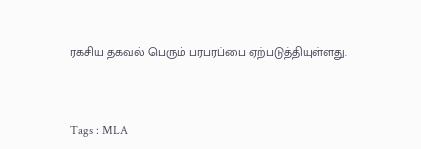ரகசிய தகவல் பெரும் பரபரப்பை ஏற்படுத்தியுள்ளது.



Tags : MLA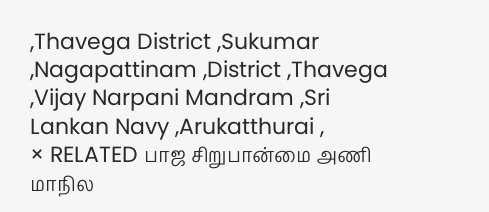,Thavega District ,Sukumar ,Nagapattinam ,District ,Thavega ,Vijay Narpani Mandram ,Sri Lankan Navy ,Arukatthurai ,
× RELATED பாஜ சிறுபான்மை அணி மாநில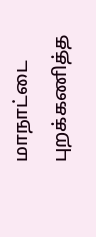மாநாட்டை புறக்கணித்த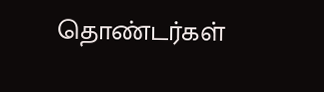தொண்டர்கள்